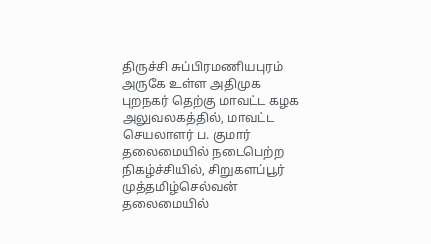திருச்சி சுப்பிரமணியபுரம் அருகே உள்ள அதிமுக புறநகர் தெற்கு மாவட்ட கழக அலுவலகத்தில், மாவட்ட செயலாளர் ப. குமார் தலைமையில் நடைபெற்ற நிகழ்ச்சியில், சிறுகளப்பூர் முத்தமிழ்செல்வன் தலைமையில்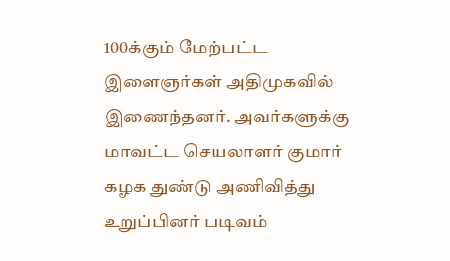100க்கும் மேற்பட்ட இளைஞர்கள் அதிமுகவில் இணைந்தனர். அவர்களுக்கு மாவட்ட செயலாளர் குமார் கழக துண்டு அணிவித்து உறுப்பினர் படிவம்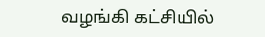வழங்கி கட்சியில்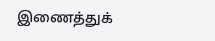இணைத்துக்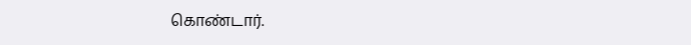கொண்டார்.